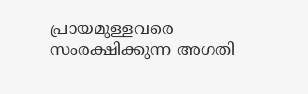പ്രായമുള്ളവരെ സംരക്ഷിക്കുന്ന അഗതി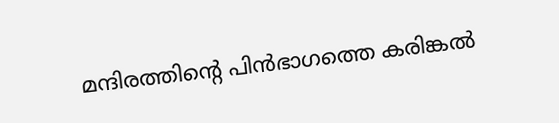മന്ദിരത്തിന്റെ പിൻഭാഗത്തെ കരിങ്കൽ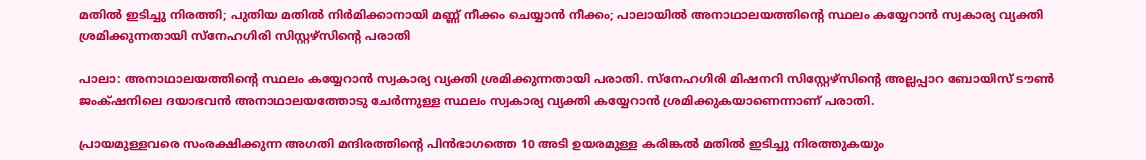മതിൽ ഇടിച്ചു നിരത്തി; പുതിയ മതിൽ നിർമിക്കാനായി മണ്ണ് നീക്കം ചെയ്യാൻ നീക്കം; പാലായിൽ അനാഥാലയത്തിന്റെ സ്ഥലം കയ്യേറാൻ സ്വകാര്യ വ്യക്തി ശ്രമിക്കുന്നതായി സ്നേഹഗിരി സിസ്റ്റഴ്സിന്റെ പരാതി

പാലാ: അനാഥാലയത്തിന്റെ സ്ഥലം കയ്യേറാൻ സ്വകാര്യ വ്യക്തി ശ്രമിക്കുന്നതായി പരാതി. സ്‌നേഹഗിരി മിഷനറി സിസ്റ്റേഴ്സിന്റെ അല്ലപ്പാറ ബോയിസ് ടൗൺ ജംക്‌ഷനിലെ ദയാഭവൻ അനാഥാലയത്തോടു ചേർന്നുള്ള സ്ഥലം സ്വകാര്യ വ്യക്തി കയ്യേറാൻ ശ്രമിക്കുകയാണെന്നാണ് പരാതി.

പ്രായമുള്ളവരെ സംരക്ഷിക്കുന്ന അഗതി മന്ദിരത്തിന്റെ പിൻഭാഗത്തെ 10 അടി ഉയരമുള്ള കരിങ്കൽ മതിൽ ഇടിച്ചു നിരത്തുകയും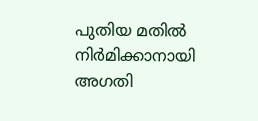പുതിയ മതിൽ നിർമിക്കാനായി അഗതി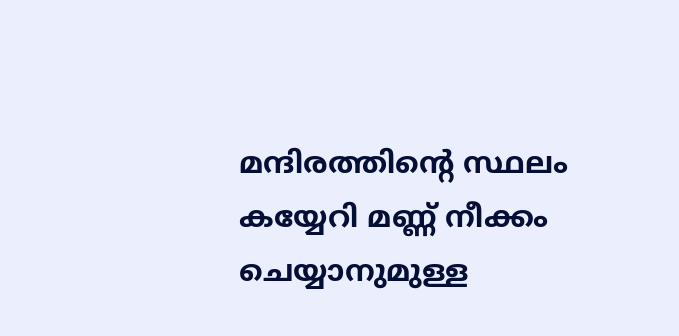മന്ദിരത്തിന്റെ സ്ഥലം കയ്യേറി മണ്ണ് നീക്കം ചെയ്യാനുമുള്ള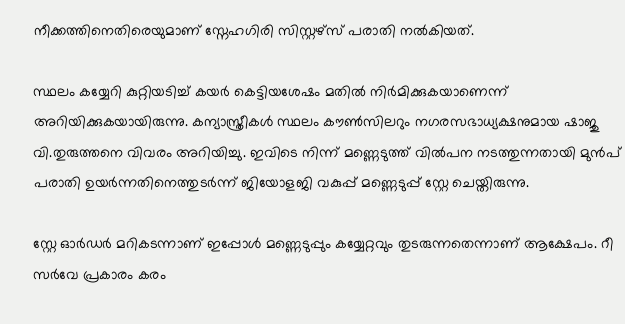നീക്കത്തിനെതിരെയുമാണ് സ്നേഹഗിരി സിസ്റ്റഴ്സ് പരാതി നൽകിയത്.

സ്ഥലം കയ്യേറി കുറ്റിയടിച്ച് കയർ കെട്ടിയശേഷം മതിൽ നിർമിക്കുകയാണെന്ന് അറിയിക്കുകയായിരുന്നു. കന്യാസ്ത്രീകൾ‍ സ്ഥലം കൗൺസിലറും നഗരസഭാധ്യക്ഷനുമായ ഷാജു വി.തുരുത്തനെ വിവരം അറിയിച്ചു. ഇവിടെ നിന്ന് മണ്ണെടുത്ത് വിൽപന നടത്തുന്നതായി മുൻപ് പരാതി ഉയർന്നതിനെത്തുടർന്ന് ജിയോളജി വകുപ്പ് മണ്ണെടുപ്പ് സ്റ്റേ ചെയ്തിരുന്നു.

സ്റ്റേ ഓർഡർ മറികടന്നാണ് ഇപ്പോൾ മണ്ണെടുപ്പും കയ്യേറ്റവും തുടരുന്നതെന്നാണ് ആക്ഷേപം. റീ സർവേ പ്രകാരം കരം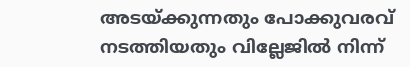അടയ്ക്കുന്നതും പോക്കുവരവ് നടത്തിയതും വില്ലേജിൽ നിന്ന്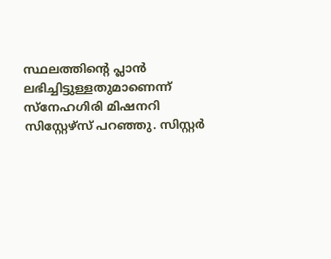സ്ഥലത്തിന്റെ പ്ലാൻ ലഭിച്ചിട്ടുള്ളതുമാണെന്ന് സ്‌നേഹഗിരി മിഷനറി സിസ്റ്റേഴ്സ് പറഞ്ഞു. സിസ്റ്റർ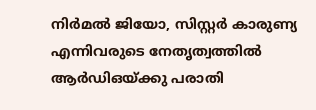നിർമൽ ജിയോ, സിസ്റ്റർ കാരുണ്യ എന്നിവരുടെ നേതൃത്വത്തിൽ ആർഡിഒയ്ക്കു പരാതി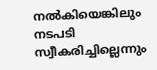നൽകിയെങ്കിലും നടപടി സ്വീകരിച്ചില്ലെന്നും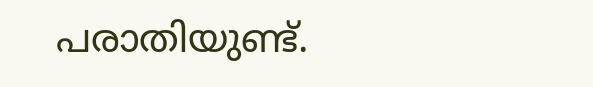പരാതിയുണ്ട്.